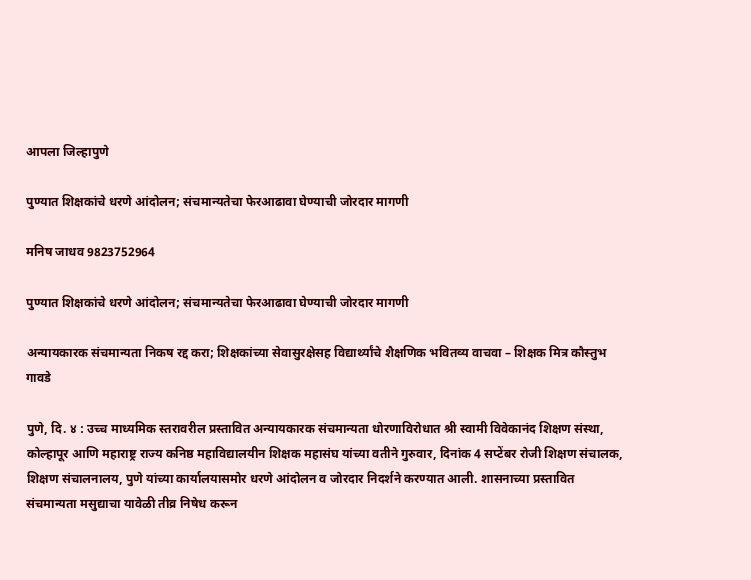आपला जिल्हापुणे

पुण्यात शिक्षकांचे धरणे आंदोलन; संचमान्यतेचा फेरआढावा घेण्याची जोरदार मागणी

मनिष जाधव 9823752964

पुण्यात शिक्षकांचे धरणे आंदोलन; संचमान्यतेचा फेरआढावा घेण्याची जोरदार मागणी

अन्यायकारक संचमान्यता निकष रद्द करा; शिक्षकांच्या सेवासुरक्षेसह विद्यार्थ्यांचे शैक्षणिक भवितव्य वाचवा – शिक्षक मित्र कौस्तुभ गावडे

पुणे, दि. ४ : उच्च माध्यमिक स्तरावरील प्रस्तावित अन्यायकारक संचमान्यता धोरणाविरोधात श्री स्वामी विवेकानंद शिक्षण संस्था, कोल्हापूर आणि महाराष्ट्र राज्य कनिष्ठ महाविद्यालयीन शिक्षक महासंघ यांच्या वतीने गुरुवार, दिनांक 4 सप्टेंबर रोजी शिक्षण संचालक, शिक्षण संचालनालय, पुणे यांच्या कार्यालयासमोर धरणे आंदोलन व जोरदार निदर्शने करण्यात आली. शासनाच्या प्रस्तावित संचमान्यता मसुद्याचा यावेळी तीव्र निषेध करून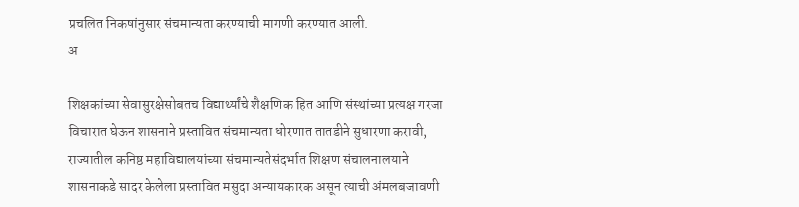प्रचलित निकषांनुसार संचमान्यता करण्याची मागणी करण्यात आली.
अ

शिक्षकांच्या सेवासुरक्षेसोबतच विद्यार्थ्यांचे शैक्षणिक हित आणि संस्थांच्या प्रत्यक्ष गरजा विचारात घेऊन शासनाने प्रस्तावित संचमान्यता धोरणात तातडीने सुधारणा करावी, राज्यातील कनिष्ठ महाविद्यालयांच्या संचमान्यतेसंदर्भात शिक्षण संचालनालयाने शासनाकडे सादर केलेला प्रस्तावित मसुदा अन्यायकारक असून त्याची अंमलबजावणी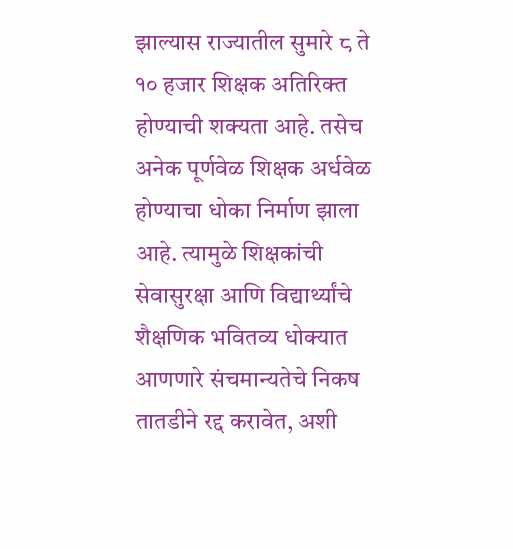झाल्यास राज्यातील सुमारे ८ ते १० हजार शिक्षक अतिरिक्त होण्याची शक्यता आहे. तसेच अनेक पूर्णवेळ शिक्षक अर्धवेळ होण्याचा धोका निर्माण झाला आहे. त्यामुळे शिक्षकांची सेवासुरक्षा आणि विद्यार्थ्यांचे शैक्षणिक भवितव्य धोक्यात आणणारे संचमान्यतेचे निकष तातडीने रद्द करावेत, अशी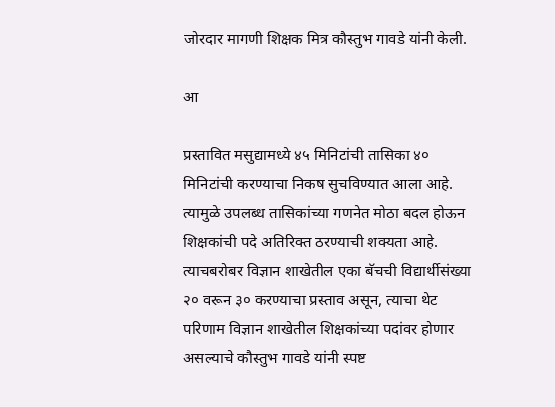जोरदार मागणी शिक्षक मित्र कौस्तुभ गावडे यांनी केली.

आ

प्रस्तावित मसुद्यामध्ये ४५ मिनिटांची तासिका ४० मिनिटांची करण्याचा निकष सुचविण्यात आला आहे. त्यामुळे उपलब्ध तासिकांच्या गणनेत मोठा बदल होऊन शिक्षकांची पदे अतिरिक्त ठरण्याची शक्यता आहे. त्याचबरोबर विज्ञान शाखेतील एका बॅचची विद्यार्थीसंख्या २० वरून ३० करण्याचा प्रस्ताव असून, त्याचा थेट परिणाम विज्ञान शाखेतील शिक्षकांच्या पदांवर होणार असल्याचे कौस्तुभ गावडे यांनी स्पष्ट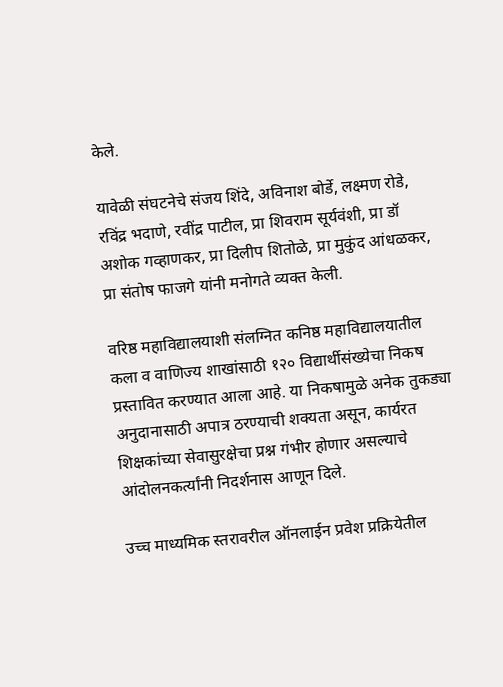केले.

यावेळी संघटनेचे संजय शिंदे, अविनाश बोर्डे, लक्ष्मण रोडे, रविंद्र भदाणे, रवींद्र पाटील, प्रा शिवराम सूर्यवंशी, प्रा डॉ अशोक गव्हाणकर, प्रा दिलीप शितोळे, प्रा मुकुंद आंधळकर, प्रा संतोष फाजगे यांनी मनोगते व्यक्त केली.

वरिष्ठ महाविद्यालयाशी संलग्नित कनिष्ठ महाविद्यालयातील कला व वाणिज्य शाखांसाठी १२० विद्यार्थीसंख्येचा निकष प्रस्तावित करण्यात आला आहे. या निकषामुळे अनेक तुकड्या अनुदानासाठी अपात्र ठरण्याची शक्यता असून, कार्यरत शिक्षकांच्या सेवासुरक्षेचा प्रश्न गंभीर होणार असल्याचे आंदोलनकर्त्यांनी निदर्शनास आणून दिले.

उच्च माध्यमिक स्तरावरील ऑनलाईन प्रवेश प्रक्रियेतील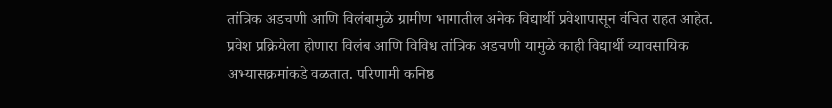तांत्रिक अडचणी आणि विलंबामुळे ग्रामीण भागातील अनेक विद्यार्थी प्रवेशापासून वंचित राहत आहेत. प्रवेश प्रक्रियेला होणारा विलंब आणि विविध तांत्रिक अडचणी यामुळे काही विद्यार्थी व्यावसायिक अभ्यासक्रमांकडे वळतात. परिणामी कनिष्ठ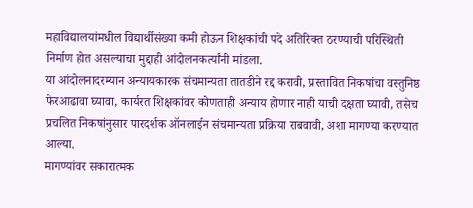महाविद्यालयांमधील विद्यार्थीसंख्या कमी होऊन शिक्षकांची पदे अतिरिक्त ठरण्याची परिस्थिती निर्माण होत असल्याचा मुद्दाही आंदोलनकर्त्यांनी मांडला.
या आंदोलनादरम्यान अन्यायकारक संचमान्यता तातडीने रद्द करावी, प्रस्तावित निकषांचा वस्तुनिष्ठ फेरआढावा घ्यावा, कार्यरत शिक्षकांवर कोणताही अन्याय होणार नाही याची दक्षता घ्यावी, तसेच प्रचलित निकषांनुसार पारदर्शक ऑनलाईन संचमान्यता प्रक्रिया राबवावी, अशा मागण्या करण्यात आल्या.
मागण्यांवर सकारात्मक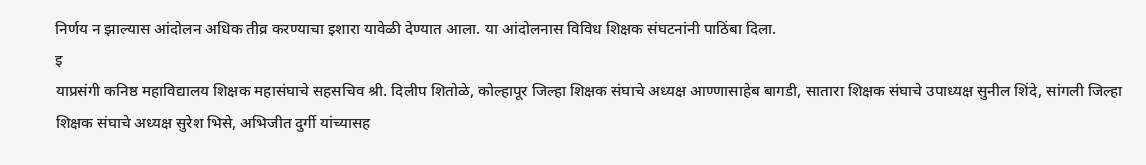निर्णय न झाल्यास आंदोलन अधिक तीव्र करण्याचा इशारा यावेळी देण्यात आला. या आंदोलनास विविध शिक्षक संघटनांनी पाठिंबा दिला.
इ
याप्रसंगी कनिष्ठ महाविद्यालय शिक्षक महासंघाचे सहसचिव श्री. दिलीप शितोळे, कोल्हापूर जिल्हा शिक्षक संघाचे अध्यक्ष आण्णासाहेब बागडी, सातारा शिक्षक संघाचे उपाध्यक्ष सुनील शिंदे, सांगली जिल्हा शिक्षक संघाचे अध्यक्ष सुरेश भिसे, अभिजीत दुर्गी यांच्यासह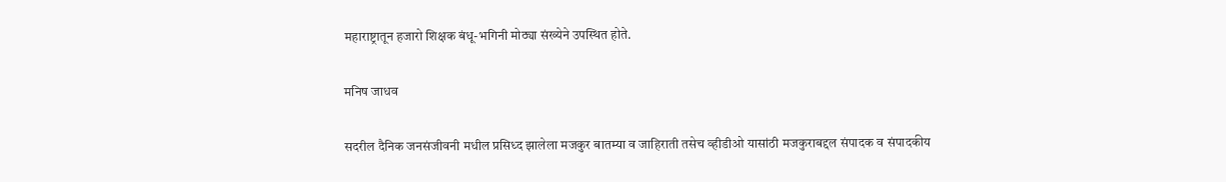महाराष्ट्रातून हजारो शिक्षक बंधू-भगिनी मोठ्या संख्येने उपस्थित होते.

मनिष जाधव

सदरील दैनिक जनसंजीवनी मधील प्रसिध्द झालेला मजकुर बातम्या व जाहिराती तसेच व्हीडीओ यासांठी मजकुराबद्दल संपादक व संपादकीय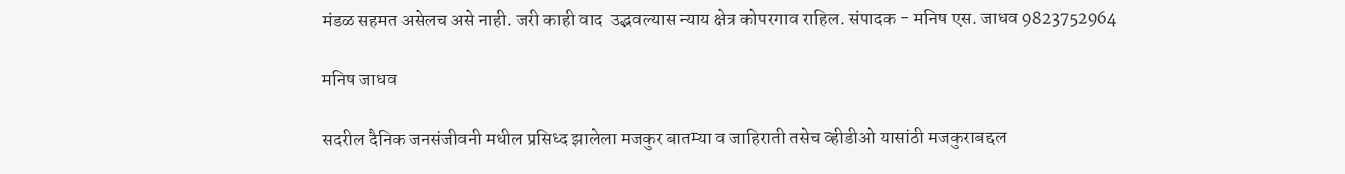मंडळ सहमत असेलच असे नाही. जरी काही वाद  उद्भवल्यास न्याय क्षेत्र कोपरगाव राहिल. संपादक - मनिष एस. जाधव 9823752964

मनिष जाधव

सदरील दैनिक जनसंजीवनी मधील प्रसिध्द झालेला मजकुर बातम्या व जाहिराती तसेच व्हीडीओ यासांठी मजकुराबद्दल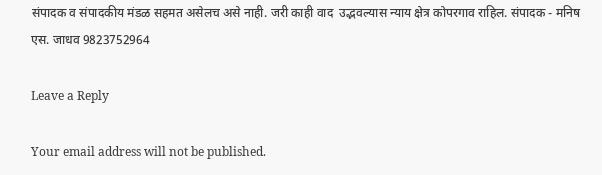संपादक व संपादकीय मंडळ सहमत असेलच असे नाही. जरी काही वाद  उद्भवल्यास न्याय क्षेत्र कोपरगाव राहिल. संपादक - मनिष एस. जाधव 9823752964

Leave a Reply

Your email address will not be published.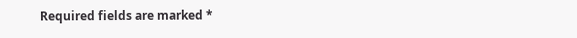Required fields are marked *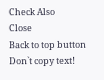Check Also
Close
Back to top button
Don`t copy text!